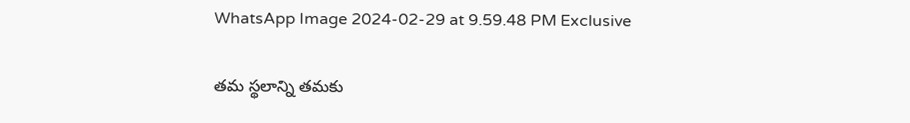WhatsApp Image 2024-02-29 at 9.59.48 PM Exclusive

తమ స్థలాన్ని తమకు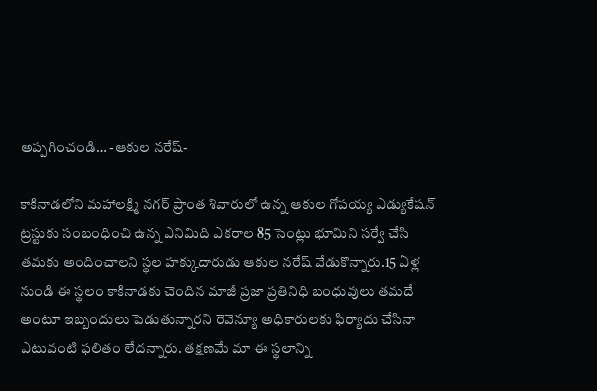అప్పగించండి… -ఆకుల నరేష్-

కాకినాడలోని మహాలక్ష్మి నగర్ ప్రాంత శివారులో ఉన్న ఆకుల గోపయ్య ఎడ్యుకేషన్ ట్రస్టుకు సంబంధించి ఉన్న ఎనిమిది ఎకరాల 85 సెంట్లు భూమిని సర్వే చేసి తమకు అందించాలని స్థల హక్కుదారుడు ఆకుల నరేష్ వేడుకొన్నారు.15 ఏళ్ల నుండి ఈ స్థలం కాకినాడకు చెందిన మాజీ ప్రజా ప్రతినిధి బంధువులు తమదే అంటూ ఇబ్బందులు పెడుతున్నారని రెవెన్యూ అధికారులకు ఫిర్యాదు చేసినా ఎటువంటి ఫలితం లేదన్నారు. తక్షణమే మా ఈ స్థలాన్ని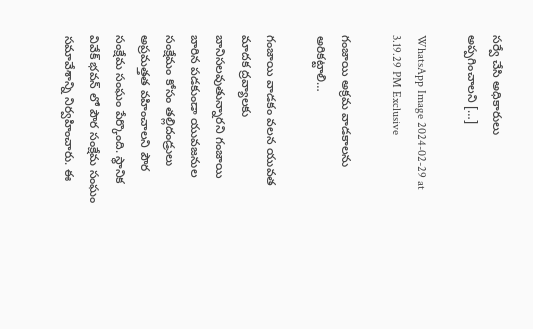సర్వే చేసి అధికారులు అప్పగించాలని […]

WhatsApp Image 2024-02-29 at 3.19.29 PM Exclusive

గంజాయి అక్రమ వాడకాలను అరికట్టాలి…

గంజాయి వాడకం వలన యువత మాదక ద్రవ్యాలకు బానిసలవుతున్నారని గంజాయి బారిన పడకుండా యువజనుల సంక్షేమం కోసం తల్లిదండ్రులు అప్రమత్తత వహించాలని పౌర సంక్షేమ సంఘం పేర్కొంది. స్థానిక వివేక్ భవన్ లో పౌర సంక్షేమ సంఘం సమావేశాన్ని నిర్వహించారు. ఈ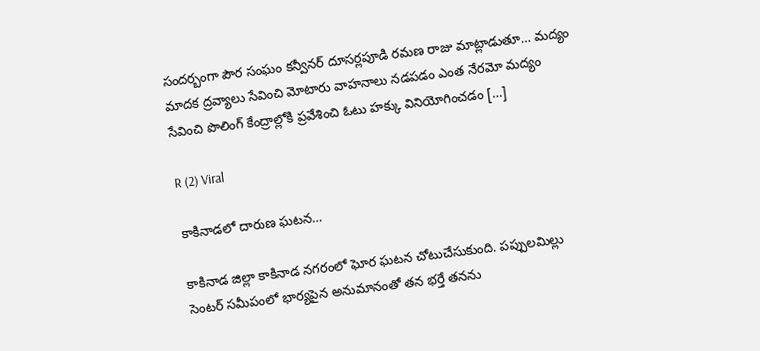సందర్బంగా పౌర సంఘం కన్వీనర్ దూసర్లపూడి రమణ రాజు మాట్లాడుతూ… మద్యం మాదక ద్రవ్యాలు సేవించి మోటారు వాహనాలు నడపడం ఎంత నేరమో మద్యం సేవించి పొలింగ్ కేంద్రాల్లోకి ప్రవేశించి ఓటు హక్కు వినియోగించడం […]

R (2) Viral

కాకినాడలో దారుణ ఘటన…

కాకినాడ జిల్లా కాకినాడ నగరంలో ఘోర ఘటన చోటుచేసుకుంది. పప్పులమిల్లు సెంటర్ సమీపంలో భార్యపైన అనుమానంతో తన భర్తే తనను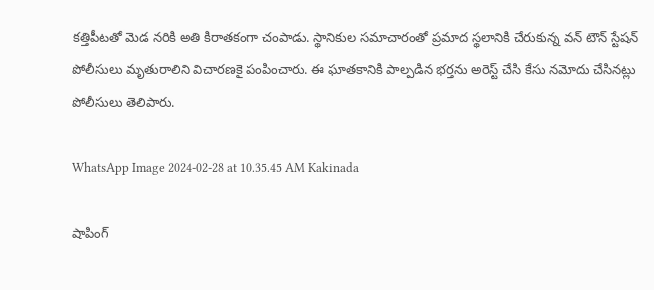కత్తిపీటతో మెడ నరికి అతి కిరాతకంగా చంపాడు. స్థానికుల సమాచారంతో ప్రమాద స్థలానికి చేరుకున్న వన్ టౌన్ స్టేషన్ పోలీసులు మృతురాలిని విచారణకై పంపించారు. ఈ ఘాతకానికి పాల్పడిన భర్తను అరెస్ట్ చేసి కేసు నమోదు చేసినట్లు పోలీసులు తెలిపారు.

WhatsApp Image 2024-02-28 at 10.35.45 AM Kakinada

షాపింగ్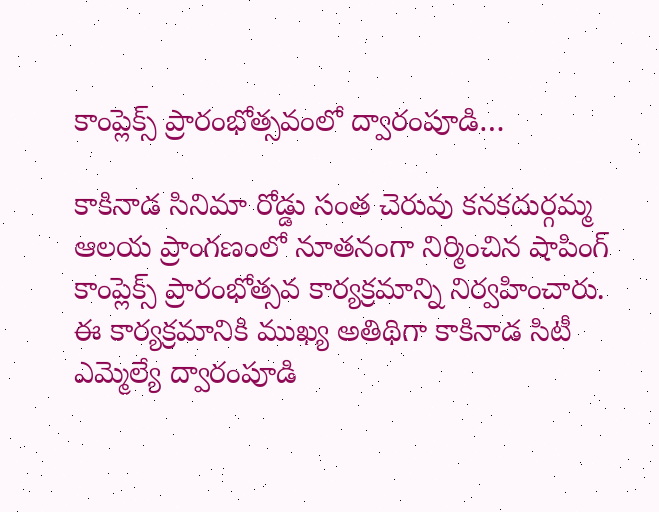కాంప్లెక్స్ ప్రారంభోత్సవంలో ద్వారంపూడి…

కాకినాడ సినిమా రోడ్డు సంత చెరువు కనకదుర్గమ్మ ఆలయ ప్రాంగణంలో నూతనంగా నిర్మించిన షాపింగ్ కాంప్లెక్స్ ప్రారంభోత్సవ కార్యక్రమాన్ని నిర్వహించారు. ఈ కార్యక్రమానికి ముఖ్య అతిథిగా కాకినాడ సిటీ ఎమ్మెల్యే ద్వారంపూడి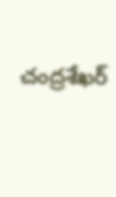చంద్రశేఖర్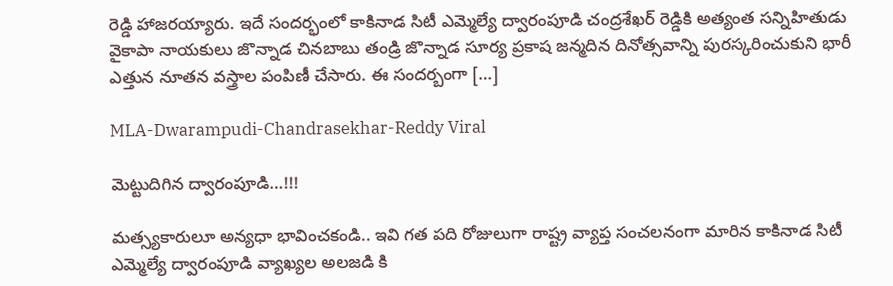రెడ్డి హాజరయ్యారు. ఇదే సందర్భంలో కాకినాడ సిటీ ఎమ్మెల్యే ద్వారంపూడి చంద్రశేఖర్ రెడ్డికి అత్యంత సన్నిహితుడు వైకాపా నాయకులు జొన్నాడ చినబాబు తండ్రి జొన్నాడ సూర్య ప్రకాష జన్మదిన దినోత్సవాన్ని పురస్కరించుకుని భారీ ఎత్తున నూతన వస్త్రాల పంపిణీ చేసారు. ఈ సందర్బంగా […]

MLA-Dwarampudi-Chandrasekhar-Reddy Viral

మెట్టుదిగిన ద్వారంపూడి…!!!

మత్స్యకారులూ అన్యధా భావించకండి.. ఇవి గత పది రోజులుగా రాష్ట్ర వ్యాప్త సంచలనంగా మారిన కాకినాడ సిటీ ఎమ్మెల్యే ద్వారంపూడి వ్యాఖ్యల అలజడి కి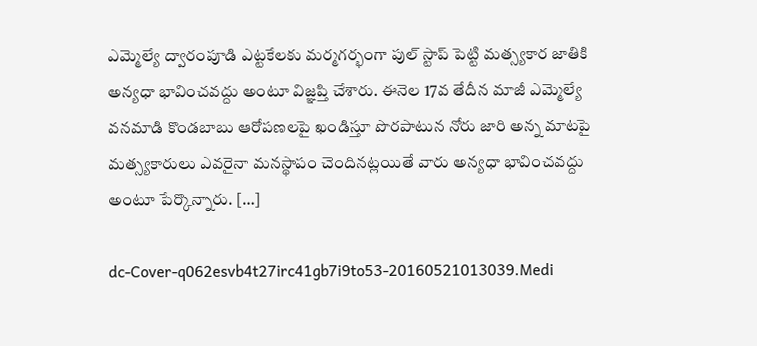ఎమ్మెల్యే ద్వారంపూడి ఎట్టకేలకు మర్మగర్భంగా పుల్ స్టాప్ పెట్టి మత్స్యకార జాతికి అన్యధా భావించవద్దు అంటూ విజ్ఞప్తి చేశారు. ఈనెల 17వ తేదీన మాజీ ఎమ్మెల్యే వనమాడి కొండబాబు ఆరోపణలపై ఖండిస్తూ పొరపాటున నోరు జారి అన్న మాటపై మత్స్యకారులు ఎవరైనా మనస్థాపం చెందినట్లయితే వారు అన్యధా భావించవద్దు అంటూ పేర్కొన్నారు. […]

dc-Cover-q062esvb4t27irc41gb7i9to53-20160521013039.Medi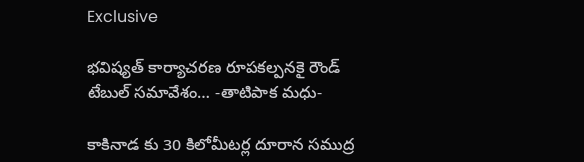Exclusive

భవిష్యత్ కార్యాచరణ రూపకల్పనకై రౌండ్ టేబుల్ సమావేశం… -తాటిపాక మధు-

కాకినాడ కు 30 కిలోమీటర్ల దూరాన సముద్ర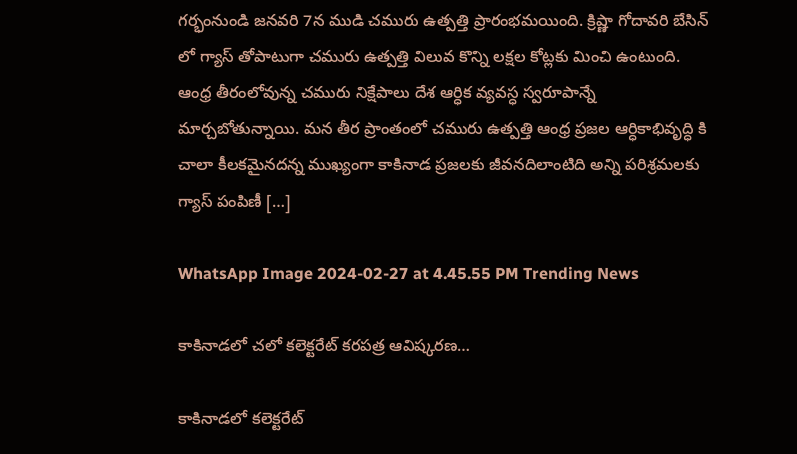గర్భంనుండి జనవరి 7న ముడి చమురు ఉత్పత్తి ప్రారంభమయింది. క్రిష్ణా గోదావరి బేసిన్ లో గ్యాస్ తోపాటుగా చమురు ఉత్పత్తి విలువ కొన్ని లక్షల కోట్లకు మించి ఉంటుంది. ఆంధ్ర తీరంలోవున్న చమురు నిక్షేపాలు దేశ ఆర్ధిక వ్యవస్ధ స్వరూపాన్నే మార్చబోతున్నాయి. మన తీర ప్రాంతంలో చమురు ఉత్పత్తి ఆంధ్ర ప్రజల ఆర్ధికాభివృద్ధి కి చాలా కీలకమైనదన్న ముఖ్యంగా కాకినాడ ప్రజలకు జీవనదిలాంటిది అన్ని పరిశ్రమలకు గ్యాస్ పంపిణీ […]

WhatsApp Image 2024-02-27 at 4.45.55 PM Trending News

కాకినాడలో చలో కలెక్టరేట్ కరపత్ర ఆవిష్కరణ…

కాకినాడలో కలెక్టరేట్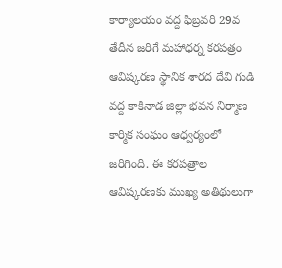కార్యాలయం వద్ద ఫిబ్రవరి 29వ తేదీన జరిగే మహాధర్న కరపత్రం ఆవిష్కరణ స్థానిక శారద దేవి గుడి వద్ద కాకినాడ జిల్లా భవన నిర్మాణ కార్మిక సంఘం ఆధ్వర్యంలో జరిగింది. ఈ కరపత్రాల ఆవిష్కరణకు ముఖ్య అతిథులుగా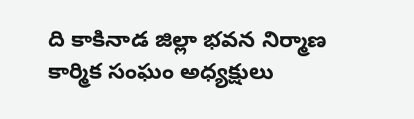ది కాకినాడ జిల్లా భవన నిర్మాణ కార్మిక సంఘం అధ్యక్షులు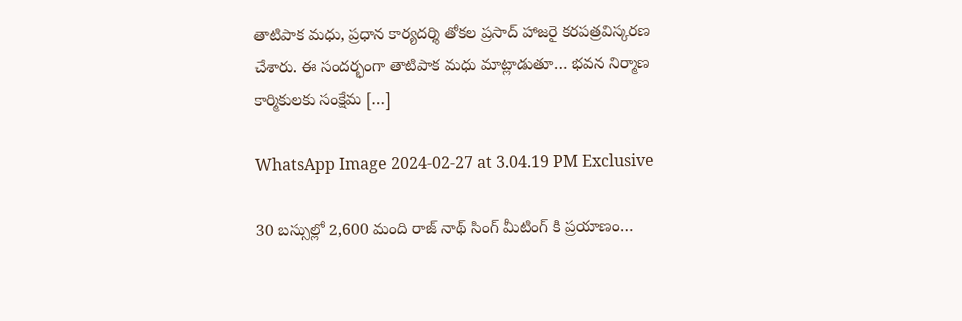తాటిపాక మధు, ప్రధాన కార్యదర్శి తోకల ప్రసాద్ హాజరై కరపత్రవిస్కరణ చేశారు. ఈ సందర్భంగా తాటిపాక మధు మాట్లాడుతూ… భవన నిర్మాణ కార్మికులకు సంక్షేమ […]

WhatsApp Image 2024-02-27 at 3.04.19 PM Exclusive

30 బస్సుల్లో 2,600 మంది రాజ్ నాథ్ సింగ్ మీటింగ్ కి ప్రయాణం…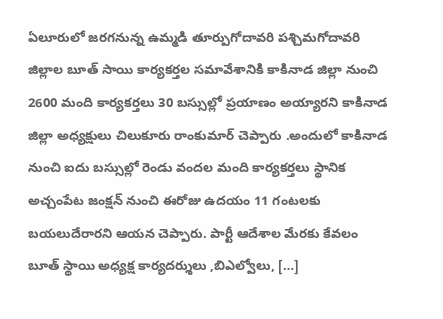ఏలూరులో జరగనున్న ఉమ్మడి తూర్పుగోదావరి పశ్చిమగోదావరి జిల్లాల బూత్ సాయి కార్యకర్తల సమావేశానికి కాకినాడ జిల్లా నుంచి 2600 మంది కార్యకర్తలు 30 బస్సుల్లో ప్రయాణం అయ్యారని కాకినాడ జిల్లా అధ్యక్షులు చిలుకూరు రాంకుమార్ చెప్పారు .అందులో కాకినాడ నుంచి ఐదు బస్సుల్లో రెండు వందల మంది కార్యకర్తలు స్థానిక అచ్చంపేట జంక్షన్ నుంచి ఈరోజు ఉదయం 11 గంటలకు బయలుదేరారని ఆయన చెప్పారు. పార్టీ ఆదేశాల మేరకు కేవలం బూత్ స్థాయి అధ్యక్ష కార్యదర్శులు ,బిఎల్వోలు, […]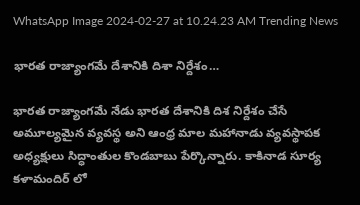WhatsApp Image 2024-02-27 at 10.24.23 AM Trending News

భారత రాజ్యాంగమే దేశానికి దిశా నిర్దేశం…

భారత రాజ్యాంగమే నేడు భారత దేశానికి దిశ నిర్దేశం చేసే అమూల్యమైన వ్యవస్థ అని ఆంధ్ర మాల మహానాడు వ్యవస్థాపక అధ్యక్షులు సిద్ధాంతుల కొండబాబు పేర్కొన్నారు. కాకినాడ సూర్య కళామందిర్ లో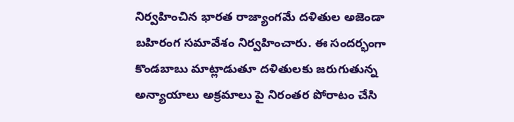నిర్వహించిన భారత రాజ్యాంగమే దళితుల అజెండా బహిరంగ సమావేశం నిర్వహించారు. ఈ సందర్భంగా కొండబాబు మాట్లాడుతూ దళితులకు జరుగుతున్న అన్యాయాలు అక్రమాలు పై నిరంతర పోరాటం చేసి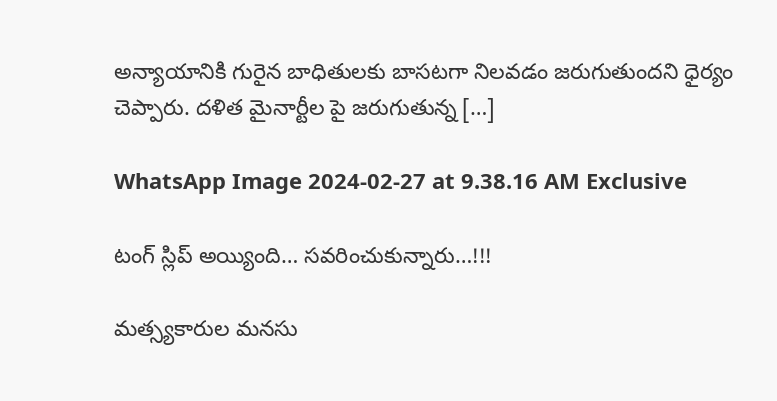అన్యాయానికి గురైన బాధితులకు బాసటగా నిలవడం జరుగుతుందని ధైర్యం చెప్పారు. దళిత మైనార్టీల పై జరుగుతున్న […]

WhatsApp Image 2024-02-27 at 9.38.16 AM Exclusive

టంగ్‌ స్లిప్‌ అయ్యింది… సవరించుకున్నారు…!!!

మత్స్యకారుల మనసు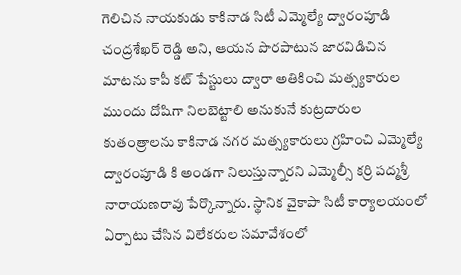గెలిచిన నాయకుడు కాకినాడ సిటీ ఎమ్మెల్యే ద్వారంపూడి చంద్రశేఖర్ రెడ్డి అని, ఆయన పొరపాటున జారవిడిచిన మాటను కాపీ కట్ పేస్టులు ద్వారా అతికించి మత్స్యకారుల ముందు దోషిగా నిలబెట్టాలి అనుకునే కుట్రదారుల కుతంత్రాలను కాకినాడ నగర మత్స్యకారులు గ్రహించి ఎమ్మెల్యే ద్వారంపూడి కి అండగా నిలుస్తున్నారని ఎమ్మెల్సీ కర్రి పద్మశ్రీ నారాయణరావు పేర్కొన్నారు. స్థానిక వైకాపా సిటీ కార్యాలయంలో ఏర్పాటు చేసిన విలేకరుల సమావేశంలో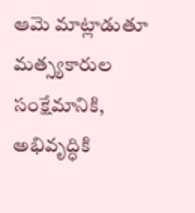ఆమె మాట్లాడుతూ మత్స్యకారుల సంక్షేమానికి, అభివృద్ధికి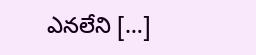ఎనలేని […]